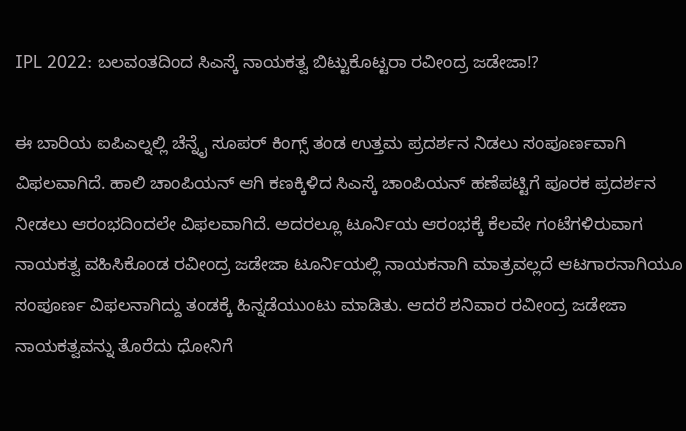IPL 2022: ಬಲವಂತದಿಂದ ಸಿಎಸ್ಕೆ ನಾಯಕತ್ವ ಬಿಟ್ಟುಕೊಟ್ಟರಾ ರವೀಂದ್ರ ಜಡೇಜಾ!?

ಈ ಬಾರಿಯ ಐಪಿಎಲ್ನಲ್ಲಿ ಚೆನ್ನೈ ಸೂಪರ್ ಕಿಂಗ್ಸ್ ತಂಡ ಉತ್ತಮ ಪ್ರದರ್ಶನ ನಿಡಲು ಸಂಪೂರ್ಣವಾಗಿ ವಿಫಲವಾಗಿದೆ. ಹಾಲಿ ಚಾಂಪಿಯನ್ ಆಗಿ ಕಣಕ್ಕಿಳಿದ ಸಿಎಸ್ಕೆ ಚಾಂಪಿಯನ್ ಹಣೆಪಟ್ಟಿಗೆ ಪೂರಕ ಪ್ರದರ್ಶನ ನೀಡಲು ಆರಂಭದಿಂದಲೇ ವಿಫಲವಾಗಿದೆ. ಅದರಲ್ಲೂ ಟೂರ್ನಿಯ ಆರಂಭಕ್ಕೆ ಕೆಲವೇ ಗಂಟೆಗಳಿರುವಾಗ ನಾಯಕತ್ವ ವಹಿಸಿಕೊಂಡ ರವೀಂದ್ರ ಜಡೇಜಾ ಟೂರ್ನಿಯಲ್ಲಿ ನಾಯಕನಾಗಿ ಮಾತ್ರವಲ್ಲದೆ ಆಟಗಾರನಾಗಿಯೂ ಸಂಪೂರ್ಣ ವಿಫಲನಾಗಿದ್ದು ತಂಡಕ್ಕೆ ಹಿನ್ನಡೆಯುಂಟು ಮಾಡಿತು. ಆದರೆ ಶನಿವಾರ ರವೀಂದ್ರ ಜಡೇಜಾ ನಾಯಕತ್ವವನ್ನು ತೊರೆದು ಧೋನಿಗೆ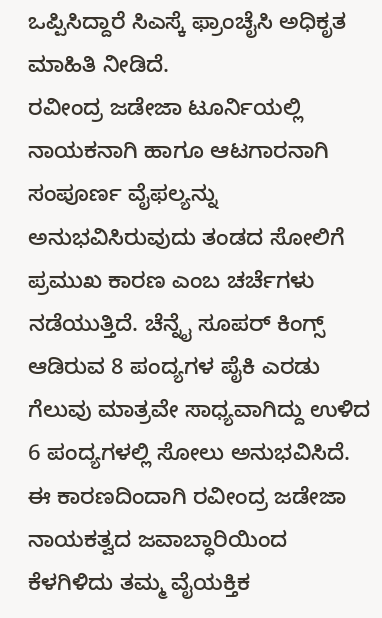ಒಪ್ಪಿಸಿದ್ದಾರೆ ಸಿಎಸ್ಕೆ ಫ್ರಾಂಚೈಸಿ ಅಧಿಕೃತ ಮಾಹಿತಿ ನೀಡಿದೆ.
ರವೀಂದ್ರ ಜಡೇಜಾ ಟೂರ್ನಿಯಲ್ಲಿ ನಾಯಕನಾಗಿ ಹಾಗೂ ಆಟಗಾರನಾಗಿ ಸಂಪೂರ್ಣ ವೈಫಲ್ಯನ್ನು ಅನುಭವಿಸಿರುವುದು ತಂಡದ ಸೋಲಿಗೆ ಪ್ರಮುಖ ಕಾರಣ ಎಂಬ ಚರ್ಚೆಗಳು ನಡೆಯುತ್ತಿದೆ. ಚೆನ್ನೈ ಸೂಪರ್ ಕಿಂಗ್ಸ್ ಆಡಿರುವ 8 ಪಂದ್ಯಗಳ ಪೈಕಿ ಎರಡು ಗೆಲುವು ಮಾತ್ರವೇ ಸಾಧ್ಯವಾಗಿದ್ದು ಉಳಿದ 6 ಪಂದ್ಯಗಳಲ್ಲಿ ಸೋಲು ಅನುಭವಿಸಿದೆ. ಈ ಕಾರಣದಿಂದಾಗಿ ರವೀಂದ್ರ ಜಡೇಜಾ ನಾಯಕತ್ವದ ಜವಾಬ್ಧಾರಿಯಿಂದ ಕೆಳಗಿಳಿದು ತಮ್ಮ ವೈಯಕ್ತಿಕ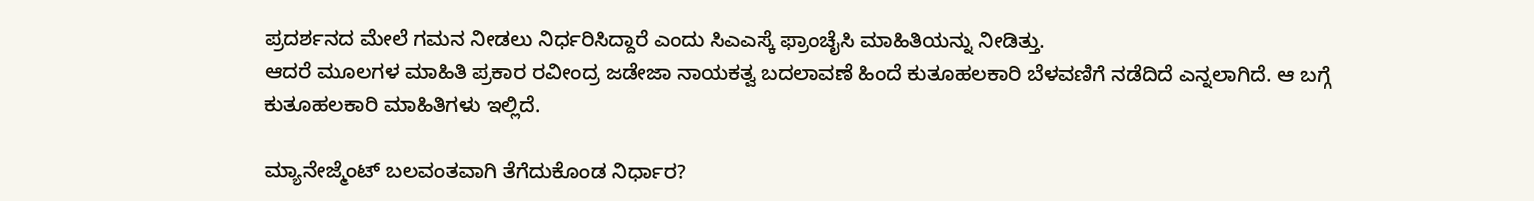ಪ್ರದರ್ಶನದ ಮೇಲೆ ಗಮನ ನೀಡಲು ನಿರ್ಧರಿಸಿದ್ದಾರೆ ಎಂದು ಸಿಎಎಸ್ಕೆ ಫ್ರಾಂಚೈಸಿ ಮಾಹಿತಿಯನ್ನು ನೀಡಿತ್ತು.
ಆದರೆ ಮೂಲಗಳ ಮಾಹಿತಿ ಪ್ರಕಾರ ರವೀಂದ್ರ ಜಡೇಜಾ ನಾಯಕತ್ವ ಬದಲಾವಣೆ ಹಿಂದೆ ಕುತೂಹಲಕಾರಿ ಬೆಳವಣಿಗೆ ನಡೆದಿದೆ ಎನ್ನಲಾಗಿದೆ. ಆ ಬಗ್ಗೆ ಕುತೂಹಲಕಾರಿ ಮಾಹಿತಿಗಳು ಇಲ್ಲಿದೆ.

ಮ್ಯಾನೇಜ್ಮೆಂಟ್ ಬಲವಂತವಾಗಿ ತೆಗೆದುಕೊಂಡ ನಿರ್ಧಾರ?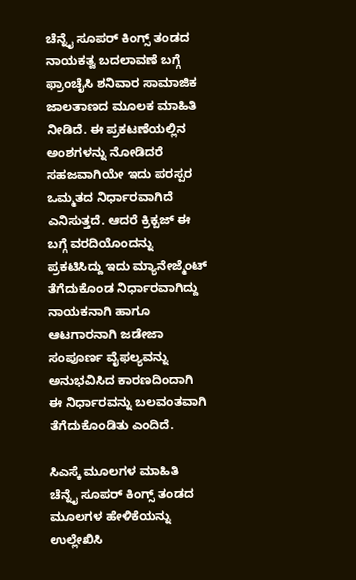ಚೆನ್ನೈ ಸೂಪರ್ ಕಿಂಗ್ಸ್ ತಂಡದ ನಾಯಕತ್ವ ಬದಲಾವಣೆ ಬಗ್ಗೆ ಫ್ರಾಂಚೈಸಿ ಶನಿವಾರ ಸಾಮಾಜಿಕ ಜಾಲತಾಣದ ಮೂಲಕ ಮಾಹಿತಿ ನೀಡಿದೆ. ಈ ಪ್ರಕಟಣೆಯಲ್ಲಿನ ಅಂಶಗಳನ್ನು ನೋಡಿದರೆ ಸಹಜವಾಗಿಯೇ ಇದು ಪರಸ್ಪರ ಒಮ್ಮತದ ನಿರ್ಧಾರವಾಗಿದೆ ಎನಿಸುತ್ತದೆ. ಆದರೆ ಕ್ರಿಕ್ಬಜ್ ಈ ಬಗ್ಗೆ ವರದಿಯೊಂದನ್ನು ಪ್ರಕಟಿಸಿದ್ದು ಇದು ಮ್ಯಾನೇಜ್ಮೆಂಟ್ ತೆಗೆದುಕೊಂಡ ನಿರ್ಧಾರವಾಗಿದ್ದು ನಾಯಕನಾಗಿ ಹಾಗೂ ಆಟಗಾರನಾಗಿ ಜಡೇಜಾ ಸಂಪೂರ್ಣ ವೈಫಲ್ಯವನ್ನು ಅನುಭವಿಸಿದ ಕಾರಣದಿಂದಾಗಿ ಈ ನಿರ್ಧಾರವನ್ನು ಬಲವಂತವಾಗಿ ತೆಗೆದುಕೊಂಡಿತು ಎಂದಿದೆ.

ಸಿಎಸ್ಕೆ ಮೂಲಗಳ ಮಾಹಿತಿ
ಚೆನ್ನೈ ಸೂಪರ್ ಕಿಂಗ್ಸ್ ತಂಡದ ಮೂಲಗಳ ಹೇಳಿಕೆಯನ್ನು ಉಲ್ಲೇಖಿಸಿ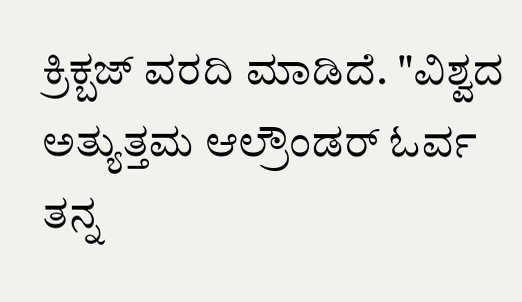ಕ್ರಿಕ್ಬಜ್ ವರದಿ ಮಾಡಿದೆ. "ವಿಶ್ವದ ಅತ್ಯುತ್ತಮ ಆಲ್ರೌಂಡರ್ ಓರ್ವ ತನ್ನ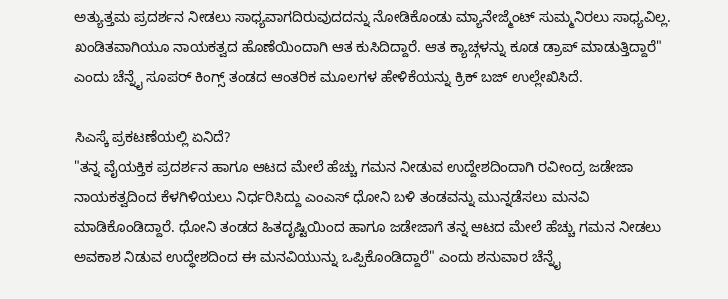ಅತ್ಯುತ್ತಮ ಪ್ರದರ್ಶನ ನೀಡಲು ಸಾಧ್ಯವಾಗದಿರುವುದದನ್ನು ನೋಡಿಕೊಂಡು ಮ್ಯಾನೇಜ್ಮೆಂಟ್ ಸುಮ್ಮನಿರಲು ಸಾಧ್ಯವಿಲ್ಲ. ಖಂಡಿತವಾಗಿಯೂ ನಾಯಕತ್ವದ ಹೊಣೆಯಿಂದಾಗಿ ಆತ ಕುಸಿದಿದ್ದಾರೆ. ಆತ ಕ್ಯಾಚ್ಗಳನ್ನು ಕೂಡ ಡ್ರಾಪ್ ಮಾಡುತ್ತಿದ್ದಾರೆ" ಎಂದು ಚೆನ್ನೈ ಸೂಪರ್ ಕಿಂಗ್ಸ್ ತಂಡದ ಆಂತರಿಕ ಮೂಲಗಳ ಹೇಳಿಕೆಯನ್ನು ಕ್ರಿಕ್ ಬಜ್ ಉಲ್ಲೇಖಿಸಿದೆ.

ಸಿಎಸ್ಕೆ ಪ್ರಕಟಣೆಯಲ್ಲಿ ಏನಿದೆ?
"ತನ್ನ ವೈಯಕ್ತಿಕ ಪ್ರದರ್ಶನ ಹಾಗೂ ಆಟದ ಮೇಲೆ ಹೆಚ್ಚು ಗಮನ ನೀಡುವ ಉದ್ದೇಶದಿಂದಾಗಿ ರವೀಂದ್ರ ಜಡೇಜಾ ನಾಯಕತ್ವದಿಂದ ಕೆಳಗಿಳಿಯಲು ನಿರ್ಧರಿಸಿದ್ದು ಎಂಎಸ್ ಧೋನಿ ಬಳಿ ತಂಡವನ್ನು ಮುನ್ನಡೆಸಲು ಮನವಿ ಮಾಡಿಕೊಂಡಿದ್ದಾರೆ. ಧೋನಿ ತಂಡದ ಹಿತದೃಷ್ಟಿಯಿಂದ ಹಾಗೂ ಜಡೇಜಾಗೆ ತನ್ನ ಆಟದ ಮೇಲೆ ಹೆಚ್ಚು ಗಮನ ನೀಡಲು ಅವಕಾಶ ನಿಡುವ ಉದ್ಧೇಶದಿಂದ ಈ ಮನವಿಯುನ್ನು ಒಪ್ಪಿಕೊಂಡಿದ್ದಾರೆ" ಎಂದು ಶನುವಾರ ಚೆನ್ನೈ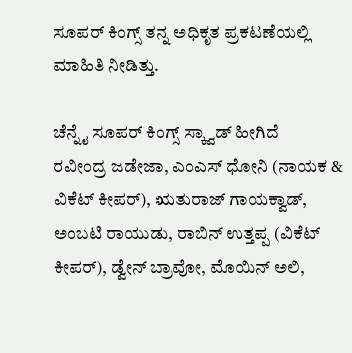ಸೂಪರ್ ಕಿಂಗ್ಸ್ ತನ್ನ ಅಧಿಕೃತ ಪ್ರಕಟಣೆಯಲ್ಲಿ ಮಾಹಿತಿ ನೀಡಿತ್ತು.

ಚೆನ್ನೈ ಸೂಪರ್ ಕಿಂಗ್ಸ್ ಸ್ಕ್ವಾಡ್ ಹೀಗಿದೆ
ರವೀಂದ್ರ ಜಡೇಜಾ, ಎಂಎಸ್ ಧೋನಿ (ನಾಯಕ & ವಿಕೆಟ್ ಕೀಪರ್), ಋತುರಾಜ್ ಗಾಯಕ್ವಾಡ್, ಅಂಬಟಿ ರಾಯುಡು, ರಾಬಿನ್ ಉತ್ತಪ್ಪ (ವಿಕೆಟ್ ಕೀಪರ್), ಡ್ವೇನ್ ಬ್ರಾವೋ, ಮೊಯಿನ್ ಅಲಿ,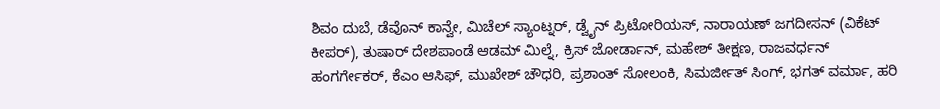ಶಿವಂ ದುಬೆ, ಡೆವೊನ್ ಕಾನ್ವೇ, ಮಿಚೆಲ್ ಸ್ಯಾಂಟ್ನರ್, ಡ್ವೈನ್ ಪ್ರಿಟೋರಿಯಸ್, ನಾರಾಯಣ್ ಜಗದೀಸನ್ (ವಿಕೆಟ್ ಕೀಪರ್), ತುಷಾರ್ ದೇಶಪಾಂಡೆ ಆಡಮ್ ಮಿಲ್ನೆ, ಕ್ರಿಸ್ ಜೋರ್ಡಾನ್, ಮಹೇಶ್ ತೀಕ್ಷಣ, ರಾಜವರ್ಧನ್ ಹಂಗರ್ಗೇಕರ್, ಕೆಎಂ ಆಸಿಫ್, ಮುಖೇಶ್ ಚೌಧರಿ, ಪ್ರಶಾಂತ್ ಸೋಲಂಕಿ, ಸಿಮರ್ಜೀತ್ ಸಿಂಗ್, ಭಗತ್ ವರ್ಮಾ, ಹರಿ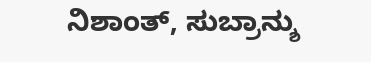ನಿಶಾಂತ್, ಸುಬ್ರಾನ್ಶು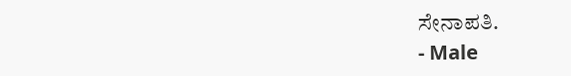ಸೇನಾಪತಿ.
- Male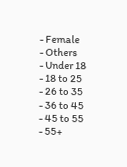- Female
- Others
- Under 18
- 18 to 25
- 26 to 35
- 36 to 45
- 45 to 55
- 55+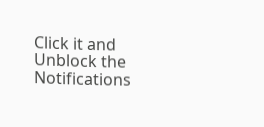Click it and Unblock the Notifications